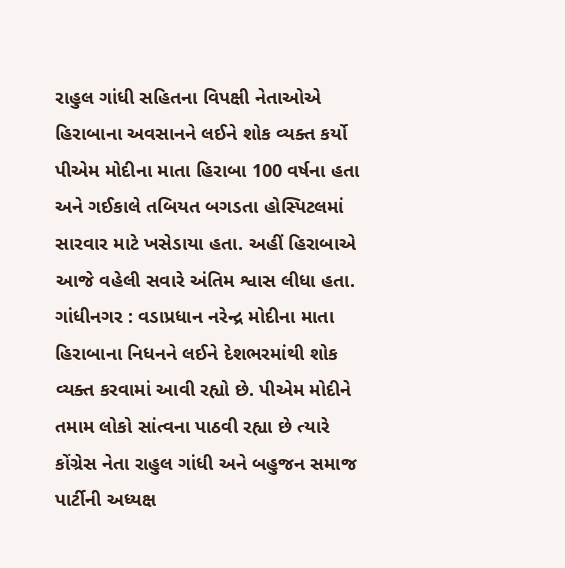રાહુલ ગાંધી સહિતના વિપક્ષી નેતાઓએ હિરાબાના અવસાનને લઈને શોક વ્યક્ત કર્યો
પીએમ મોદીના માતા હિરાબા 100 વર્ષના હતા અને ગઈકાલે તબિયત બગડતા હોસ્પિટલમાં સારવાર માટે ખસેડાયા હતા. અહીં હિરાબાએ આજે વહેલી સવારે અંતિમ શ્વાસ લીધા હતા.
ગાંધીનગર : વડાપ્રધાન નરેન્દ્ર મોદીના માતા હિરાબાના નિધનને લઈને દેશભરમાંથી શોક વ્યક્ત કરવામાં આવી રહ્યો છે. પીએમ મોદીને તમામ લોકો સાંત્વના પાઠવી રહ્યા છે ત્યારે કોંગ્રેસ નેતા રાહુલ ગાંધી અને બહુજન સમાજ પાર્ટીની અધ્યક્ષ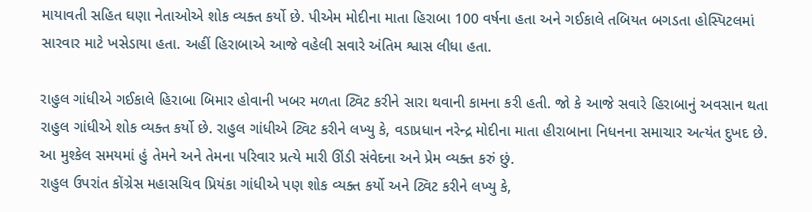માયાવતી સહિત ઘણા નેતાઓએ શોક વ્યક્ત કર્યો છે. પીએમ મોદીના માતા હિરાબા 100 વર્ષના હતા અને ગઈકાલે તબિયત બગડતા હોસ્પિટલમાં સારવાર માટે ખસેડાયા હતા. અહીં હિરાબાએ આજે વહેલી સવારે અંતિમ શ્વાસ લીધા હતા.

રાહુલ ગાંધીએ ગઈકાલે હિરાબા બિમાર હોવાની ખબર મળતા ટ્વિટ કરીને સારા થવાની કામના કરી હતી. જો કે આજે સવારે હિરાબાનું અવસાન થતા રાહુલ ગાંધીએ શોક વ્યક્ત કર્યો છે. રાહુલ ગાંધીએ ટ્વિટ કરીને લખ્યુ કે, વડાપ્રધાન નરેન્દ્ર મોદીના માતા હીરાબાના નિધનના સમાચાર અત્યંત દુખદ છે. આ મુશ્કેલ સમયમાં હું તેમને અને તેમના પરિવાર પ્રત્યે મારી ઊંડી સંવેદના અને પ્રેમ વ્યક્ત કરું છું.
રાહુલ ઉપરાંત કોંગ્રેસ મહાસચિવ પ્રિયંકા ગાંધીએ પણ શોક વ્યક્ત કર્યો અને ટ્વિટ કરીને લખ્યુ કે,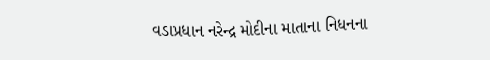વડાપ્રધાન નરેન્દ્ર મોદીના માતાના નિધનના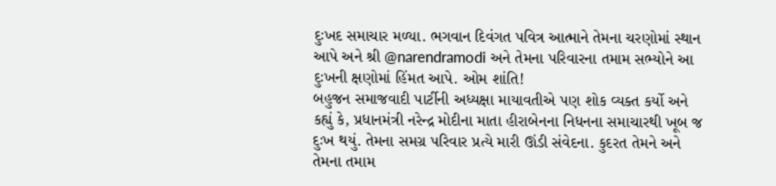દુઃખદ સમાચાર મળ્યા. ભગવાન દિવંગત પવિત્ર આત્માને તેમના ચરણોમાં સ્થાન આપે અને શ્રી @narendramodi અને તેમના પરિવારના તમામ સભ્યોને આ દુઃખની ક્ષણોમાં હિંમત આપે. ઓમ શાંતિ!
બહુજન સમાજવાદી પાર્ટીની અધ્યક્ષા માયાવતીએ પણ શોક વ્યક્ત કર્યો અને કહ્યું કે, પ્રધાનમંત્રી નરેન્દ્ર મોદીના માતા હીરાબેનના નિધનના સમાચારથી ખૂબ જ દુઃખ થયું. તેમના સમગ્ર પરિવાર પ્રત્યે મારી ઊંડી સંવેદના. કુદરત તેમને અને તેમના તમામ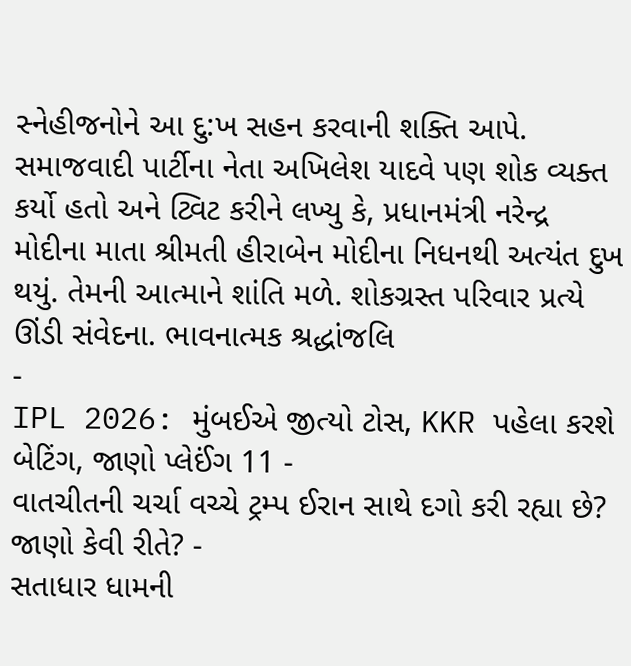સ્નેહીજનોને આ દુ:ખ સહન કરવાની શક્તિ આપે.
સમાજવાદી પાર્ટીના નેતા અખિલેશ યાદવે પણ શોક વ્યક્ત કર્યો હતો અને ટ્વિટ કરીને લખ્યુ કે, પ્રધાનમંત્રી નરેન્દ્ર મોદીના માતા શ્રીમતી હીરાબેન મોદીના નિધનથી અત્યંત દુખ થયું. તેમની આત્માને શાંતિ મળે. શોકગ્રસ્ત પરિવાર પ્રત્યે ઊંડી સંવેદના. ભાવનાત્મક શ્રદ્ધાંજલિ
-
IPL 2026: મુંબઈએ જીત્યો ટોસ, KKR પહેલા કરશે બેટિંગ, જાણો પ્લેઈંગ 11 -
વાતચીતની ચર્ચા વચ્ચે ટ્રમ્પ ઈરાન સાથે દગો કરી રહ્યા છે? જાણો કેવી રીતે? -
સતાધાર ધામની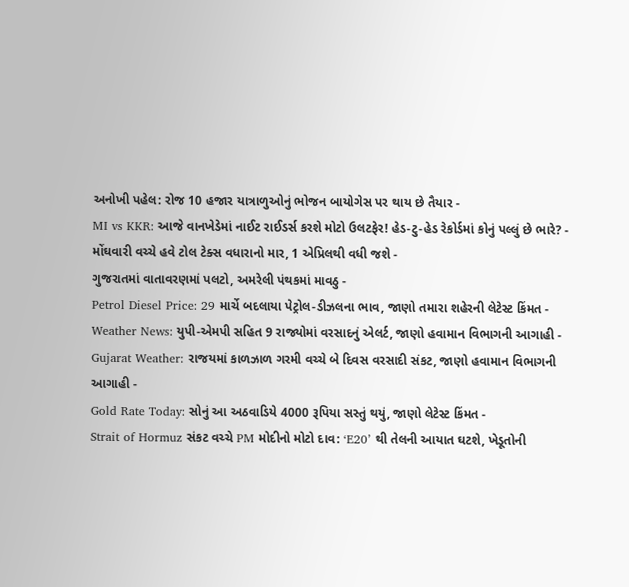અનોખી પહેલ: રોજ 10 હજાર યાત્રાળુઓનું ભોજન બાયોગેસ પર થાય છે તૈયાર -
MI vs KKR: આજે વાનખેડેમાં નાઈટ રાઈડર્સ કરશે મોટો ઉલટફેર! હેડ-ટુ-હેડ રેકોર્ડમાં કોનું પલ્લું છે ભારે? -
મોંઘવારી વચ્ચે હવે ટોલ ટેક્સ વધારાનો માર, 1 એપ્રિલથી વધી જશે -
ગુજરાતમાં વાતાવરણમાં પલટો, અમરેલી પંથકમાં માવઠુ -
Petrol Diesel Price: 29 માર્ચે બદલાયા પેટ્રોલ-ડીઝલના ભાવ, જાણો તમારા શહેરની લેટેસ્ટ કિંમત -
Weather News: યુપી-એમપી સહિત 9 રાજ્યોમાં વરસાદનું એલર્ટ, જાણો હવામાન વિભાગની આગાહી -
Gujarat Weather: રાજયમાં કાળઝાળ ગરમી વચ્ચે બે દિવસ વરસાદી સંકટ, જાણો હવામાન વિભાગની આગાહી -
Gold Rate Today: સોનું આ અઠવાડિયે 4000 રૂપિયા સસ્તું થયું, જાણો લેટેસ્ટ કિંમત -
Strait of Hormuz સંકટ વચ્ચે PM મોદીનો મોટો દાવ: ‘E20’ થી તેલની આયાત ઘટશે, ખેડૂતોની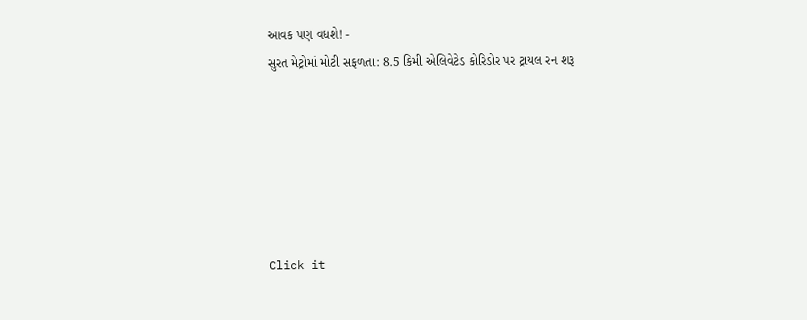આવક પણ વધશે! -
સુરત મેટ્રોમાં મોટી સફળતા: 8.5 કિમી એલિવેટેડ કોરિડોર પર ટ્રાયલ રન શરૂ






Click it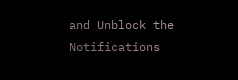and Unblock the Notifications